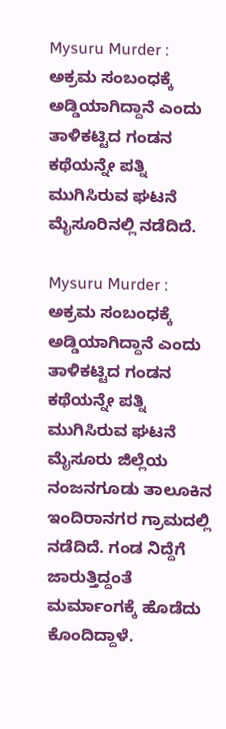Mysuru Murder : ಅಕ್ರಮ ಸಂಬಂಧಕ್ಕೆ ಅಡ್ಡಿಯಾಗಿದ್ದಾನೆ ಎಂದು ತಾಳಿಕಟ್ಟಿದ ಗಂಡನ ಕಥೆಯನ್ನೇ ಪತ್ನಿ ಮುಗಿಸಿರುವ ಘಟನೆ ಮೈಸೂರಿನಲ್ಲಿ ನಡೆದಿದೆ.

Mysuru Murder : ಅಕ್ರಮ ಸಂಬಂಧಕ್ಕೆ ಅಡ್ಡಿಯಾಗಿದ್ದಾನೆ ಎಂದು ತಾಳಿಕಟ್ಟಿದ ಗಂಡನ ಕಥೆಯನ್ನೇ ಪತ್ನಿ ಮುಗಿಸಿರುವ ಘಟನೆ ಮೈಸೂರು ಜಿಲ್ಲೆಯ ನಂಜನಗೂಡು ತಾಲೂಕಿನ ಇಂದಿರಾನಗರ ಗ್ರಾಮದಲ್ಲಿ ನಡೆದಿದೆ. ಗಂಡ ನಿದ್ದೆಗೆ ಜಾರುತ್ತಿದ್ದಂತೆ ಮರ್ಮಾಂಗಕ್ಕೆ ಹೊಡೆದು ಕೊಂದಿದ್ದಾಳೆ.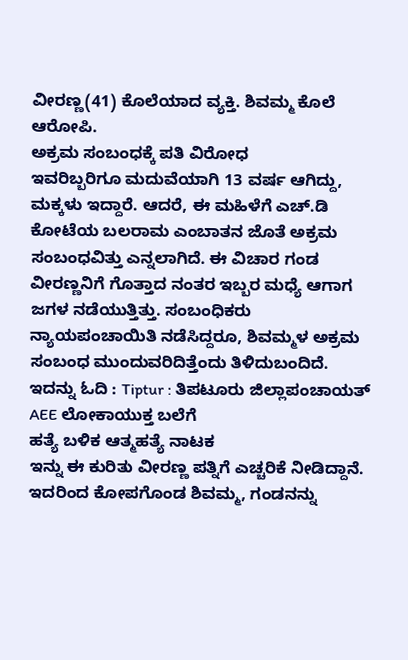ವೀರಣ್ಣ(41) ಕೊಲೆಯಾದ ವ್ಯಕ್ತಿ. ಶಿವಮ್ಮ ಕೊಲೆ ಆರೋಪಿ.
ಅಕ್ರಮ ಸಂಬಂಧಕ್ಕೆ ಪತಿ ವಿರೋಧ
ಇವರಿಬ್ಬರಿಗೂ ಮದುವೆಯಾಗಿ 13 ವರ್ಷ ಆಗಿದ್ದು, ಮಕ್ಕಳು ಇದ್ದಾರೆ. ಆದರೆ, ಈ ಮಹಿಳೆಗೆ ಎಚ್.ಡಿ ಕೋಟೆಯ ಬಲರಾಮ ಎಂಬಾತನ ಜೊತೆ ಅಕ್ರಮ ಸಂಬಂಧವಿತ್ತು ಎನ್ನಲಾಗಿದೆ. ಈ ವಿಚಾರ ಗಂಡ ವೀರಣ್ಣನಿಗೆ ಗೊತ್ತಾದ ನಂತರ ಇಬ್ಬರ ಮಧ್ಯೆ ಆಗಾಗ ಜಗಳ ನಡೆಯುತ್ತಿತ್ತು. ಸಂಬಂಧಿಕರು ನ್ಯಾಯಪಂಚಾಯಿತಿ ನಡೆಸಿದ್ದರೂ, ಶಿವಮ್ಮಳ ಅಕ್ರಮ ಸಂಬಂಧ ಮುಂದುವರಿದಿತ್ತೆಂದು ತಿಳಿದುಬಂದಿದೆ.
ಇದನ್ನು ಓದಿ : Tiptur : ತಿಪಟೂರು ಜಿಲ್ಲಾಪಂಚಾಯತ್ AEE ಲೋಕಾಯುಕ್ತ ಬಲೆಗೆ
ಹತ್ಯೆ ಬಳಿಕ ಆತ್ಮಹತ್ಯೆ ನಾಟಕ
ಇನ್ನು ಈ ಕುರಿತು ವೀರಣ್ಣ ಪತ್ನಿಗೆ ಎಚ್ಚರಿಕೆ ನೀಡಿದ್ದಾನೆ. ಇದರಿಂದ ಕೋಪಗೊಂಡ ಶಿವಮ್ಮ, ಗಂಡನನ್ನು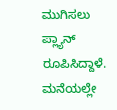ಮುಗಿಸಲು ಪ್ಲ್ಯಾನ್ ರೂಪಿಸಿದ್ದಾಳೆ. ಮನೆಯಲ್ಲೇ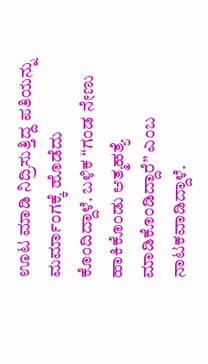ಊಟ ಮಾಡಿ ನಿದ್ರಿಸುತ್ತಿದ್ದ ಪತಿಯನ್ನು ಮರ್ಮಾಂಗಕ್ಕೆ ಹೊಡೆದು ಕೊಂದಿದ್ದಾಳೆ. ಬಳಿಕ “ಗಂಡ ನೇಣು ಹಾಕಿಕೊಂಡು ಆತ್ಮಹತ್ಯೆ ಮಾಡಿಕೊಂಡಿದ್ದಾರೆ” ಎಂಬ ನಾಟಕವಾಡಿದ್ದಾಳೆ.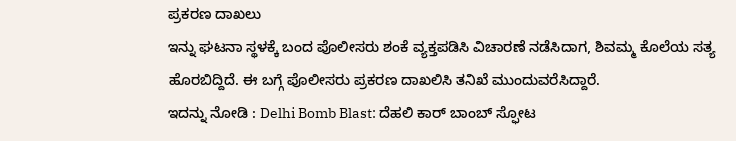ಪ್ರಕರಣ ದಾಖಲು
ಇನ್ನು ಘಟನಾ ಸ್ಥಳಕ್ಕೆ ಬಂದ ಪೊಲೀಸರು ಶಂಕೆ ವ್ಯಕ್ತಪಡಿಸಿ ವಿಚಾರಣೆ ನಡೆಸಿದಾಗ, ಶಿವಮ್ಮ ಕೊಲೆಯ ಸತ್ಯ ಹೊರಬಿದ್ದಿದೆ. ಈ ಬಗ್ಗೆ ಪೊಲೀಸರು ಪ್ರಕರಣ ದಾಖಲಿಸಿ ತನಿಖೆ ಮುಂದುವರೆಸಿದ್ದಾರೆ.
ಇದನ್ನು ನೋಡಿ : Delhi Bomb Blast: ದೆಹಲಿ ಕಾರ್ ಬಾಂಬ್ ಸ್ಫೋಟ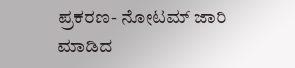ಪ್ರಕರಣ- ನೋಟಮ್ ಜಾರಿ ಮಾಡಿದ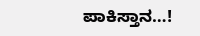ಪಾಕಿಸ್ತಾನ…!